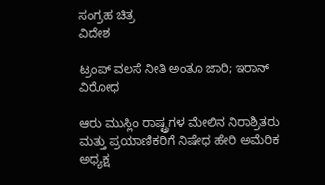ಸಂಗ್ರಹ ಚಿತ್ರ
ವಿದೇಶ

ಟ್ರಂಪ್ ವಲಸೆ ನೀತಿ ಅಂತೂ ಜಾರಿ; ಇರಾನ್ ವಿರೋಧ

ಆರು ಮುಸ್ಲಿಂ ರಾಷ್ಟ್ರಗಳ ಮೇಲಿನ ನಿರಾಶ್ರಿತರು ಮತ್ತು ಪ್ರಯಾಣಿಕರಿಗೆ ನಿಷೇಧ ಹೇರಿ ಅಮೆರಿಕ ಅಧ್ಯಕ್ಷ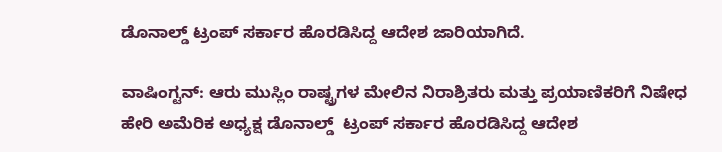ಡೊನಾಲ್ಡ್ ಟ್ರಂಪ್‌ ಸರ್ಕಾರ ಹೊರಡಿಸಿದ್ದ ಆದೇಶ ಜಾರಿಯಾಗಿದೆ.

ವಾಷಿಂಗ್ಟನ್‌: ಆರು ಮುಸ್ಲಿಂ ರಾಷ್ಟ್ರಗಳ ಮೇಲಿನ ನಿರಾಶ್ರಿತರು ಮತ್ತು ಪ್ರಯಾಣಿಕರಿಗೆ ನಿಷೇಧ ಹೇರಿ ಅಮೆರಿಕ ಅಧ್ಯಕ್ಷ ಡೊನಾಲ್ಡ್  ಟ್ರಂಪ್‌ ಸರ್ಕಾರ ಹೊರಡಿಸಿದ್ದ ಆದೇಶ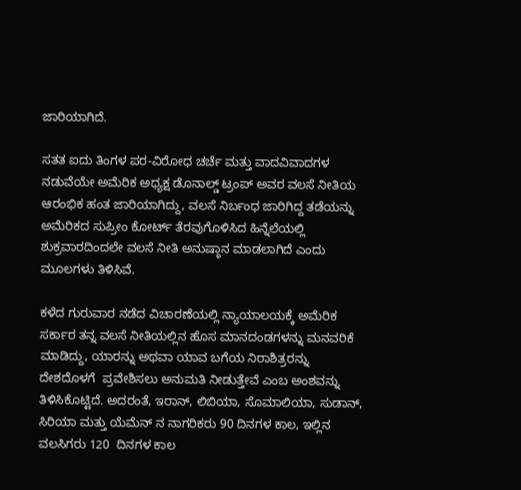ಜಾರಿಯಾಗಿದೆ.

ಸತತ ಐದು ತಿಂಗಳ ಪರ-ವಿರೋಧ ಚರ್ಚೆ ಮತ್ತು ವಾದವಿವಾದಗಳ ನಡುವೆಯೇ ಅಮೆರಿಕ ಅಧ್ಯಕ್ಷ ಡೊನಾಲ್ಡ್ ಟ್ರಂಪ್ ಅವರ ವಲಸೆ ನೀತಿಯ ಆರಂಭಿಕ ಹಂತ ಜಾರಿಯಾಗಿದ್ದು, ವಲಸೆ ನಿರ್ಬಂಧ ಜಾರಿಗಿದ್ದ ತಡೆಯನ್ನು  ಅಮೆರಿಕದ ಸುಪ್ರೀಂ ಕೋರ್ಟ್‌ ತೆರವುಗೊಳಿಸಿದ ಹಿನ್ನೆಲೆಯಲ್ಲಿ ಶುಕ್ರವಾರದಿಂದಲೇ ವಲಸೆ ನೀತಿ ಅನುಷ್ಠಾನ ಮಾಡಲಾಗಿದೆ ಎಂದು ಮೂಲಗಳು ತಿಳಿಸಿವೆ.

ಕಳೆದ ಗುರುವಾರ ನಡೆದ ವಿಚಾರಣೆಯಲ್ಲಿ ನ್ಯಾಯಾಲಯಕ್ಕೆ ಅಮೆರಿಕ ಸರ್ಕಾರ ತನ್ನ ವಲಸೆ ನೀತಿಯಲ್ಲಿನ ಹೊಸ ಮಾನದಂಡಗಳನ್ನು ಮನವರಿಕೆ ಮಾಡಿದ್ದು, ಯಾರನ್ನು ಅಥವಾ ಯಾವ ಬಗೆಯ ನಿರಾಶಿತ್ರರನ್ನು ದೇಶದೊಳಗೆ  ಪ್ರವೇಶಿಸಲು ಅನುಮತಿ ನೀಡುತ್ತೇವೆ ಎಂಬ ಅಂಶವನ್ನು ತಿಳಿಸಿಕೊಟ್ಟಿದೆ. ಅದರಂತೆ, ಇರಾನ್, ಲಿಬಿಯಾ, ಸೊಮಾಲಿಯಾ, ಸುಡಾನ್‌, ಸಿರಿಯಾ ಮತ್ತು ಯೆಮೆನ್‌ ನ ನಾಗರಿಕರು 90 ದಿನಗಳ ಕಾಲ, ಇಲ್ಲಿನ ವಲಸಿಗರು 120  ದಿನಗಳ ಕಾಲ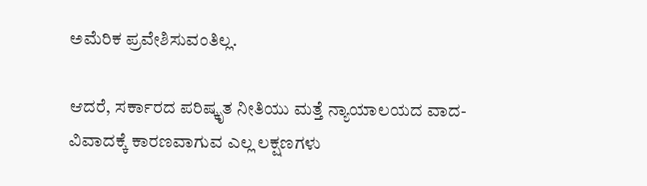ಅಮೆರಿಕ ಪ್ರವೇಶಿಸುವಂತಿಲ್ಲ.

ಆದರೆ, ಸರ್ಕಾರದ ಪರಿಷ್ಕೃತ ನೀತಿಯು ಮತ್ತೆ ನ್ಯಾಯಾಲಯದ ವಾದ-ವಿವಾದಕ್ಕೆ ಕಾರಣವಾಗುವ ಎಲ್ಲ ಲಕ್ಷಣಗಳು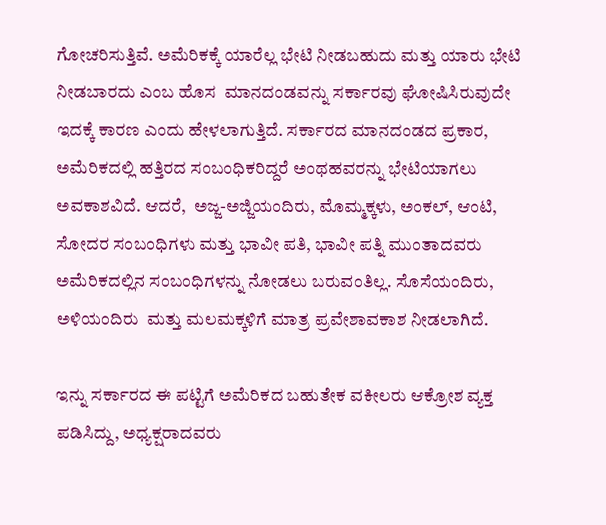ಗೋಚರಿಸುತ್ತಿವೆ. ಅಮೆರಿಕಕ್ಕೆ ಯಾರೆಲ್ಲ ಭೇಟಿ ನೀಡಬಹುದು ಮತ್ತು ಯಾರು ಭೇಟಿ ನೀಡಬಾರದು ಎಂಬ ಹೊಸ  ಮಾನದಂಡವನ್ನು ಸರ್ಕಾರವು ಘೋಷಿಸಿರುವುದೇ ಇದಕ್ಕೆ ಕಾರಣ ಎಂದು ಹೇಳಲಾಗುತ್ತಿದೆ. ಸರ್ಕಾರದ ಮಾನದಂಡದ ಪ್ರಕಾರ, ಅಮೆರಿಕದಲ್ಲಿ ಹತ್ತಿರದ ಸಂಬಂಧಿಕರಿದ್ದರೆ ಅಂಥಹವರನ್ನು ಭೇಟಿಯಾಗಲು ಅವಕಾಶವಿದೆ. ಆದರೆ,  ಅಜ್ಜ-ಅಜ್ಜಿಯಂದಿರು, ಮೊಮ್ಮಕ್ಕಳು, ಅಂಕಲ್‌, ಆಂಟಿ, ಸೋದರ ಸಂಬಂಧಿಗಳು ಮತ್ತು ಭಾವೀ ಪತಿ, ಭಾವೀ ಪತ್ನಿ ಮುಂತಾದವರು ಅಮೆರಿಕದಲ್ಲಿನ ಸಂಬಂಧಿಗಳನ್ನು ನೋಡಲು ಬರುವಂತಿಲ್ಲ. ಸೊಸೆಯಂದಿರು, ಅಳಿಯಂದಿರು  ಮತ್ತು ಮಲಮಕ್ಕಳಿಗೆ ಮಾತ್ರ ಪ್ರವೇಶಾವಕಾಶ ನೀಡಲಾಗಿದೆ.

ಇನ್ನು ಸರ್ಕಾರದ ಈ ಪಟ್ಟಿಗೆ ಅಮೆರಿಕದ ಬಹುತೇಕ ವಕೀಲರು ಆಕ್ರೋಶ ವ್ಯಕ್ತ ಪಡಿಸಿದ್ದು, ಅಧ್ಯಕ್ಷರಾದವರು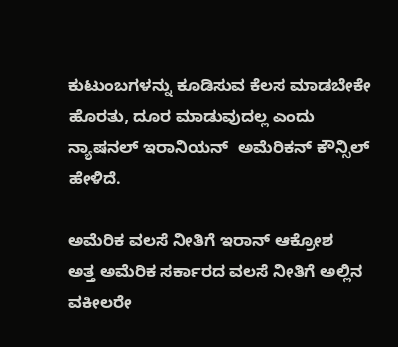ಕುಟುಂಬಗಳನ್ನು ಕೂಡಿಸುವ ಕೆಲಸ ಮಾಡಬೇಕೇ ಹೊರತು, ದೂರ ಮಾಡುವುದಲ್ಲ ಎಂದು ನ್ಯಾಷನಲ್‌ ಇರಾನಿಯನ್‌  ಅಮೆರಿಕನ್‌ ಕೌನ್ಸಿಲ್‌ ಹೇಳಿದೆ.

ಅಮೆರಿಕ ವಲಸೆ ನೀತಿಗೆ ಇರಾನ್ ಆಕ್ರೋಶ
ಅತ್ತ ಅಮೆರಿಕ ಸರ್ಕಾರದ ವಲಸೆ ನೀತಿಗೆ ಅಲ್ಲಿನ ವಕೀಲರೇ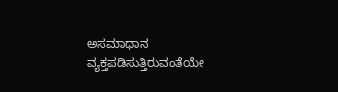ಅಸಮಾಧಾನ ವ್ಯಕ್ತಪಡಿಸುತ್ತಿರುವಂತೆಯೇ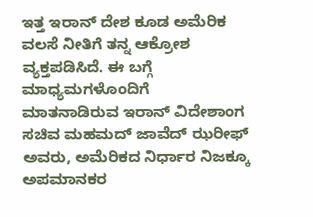ಇತ್ತ ಇರಾನ್ ದೇಶ ಕೂಡ ಅಮೆರಿಕ ವಲಸೆ ನೀತಿಗೆ ತನ್ನ ಆಕ್ರೋಶ ವ್ಯಕ್ತಪಡಿಸಿದೆ. ಈ ಬಗ್ಗೆ ಮಾಧ್ಯಮಗಳೊಂದಿಗೆ  ಮಾತನಾಡಿರುವ ಇರಾನ್ ವಿದೇಶಾಂಗ ಸಚಿವ ಮಹಮದ್ ಜಾವೆದ್ ಝರೀಫ್ ಅವರು, ಅಮೆರಿಕದ ನಿರ್ಧಾರ ನಿಜಕ್ಕೂ ಅಪಮಾನಕರ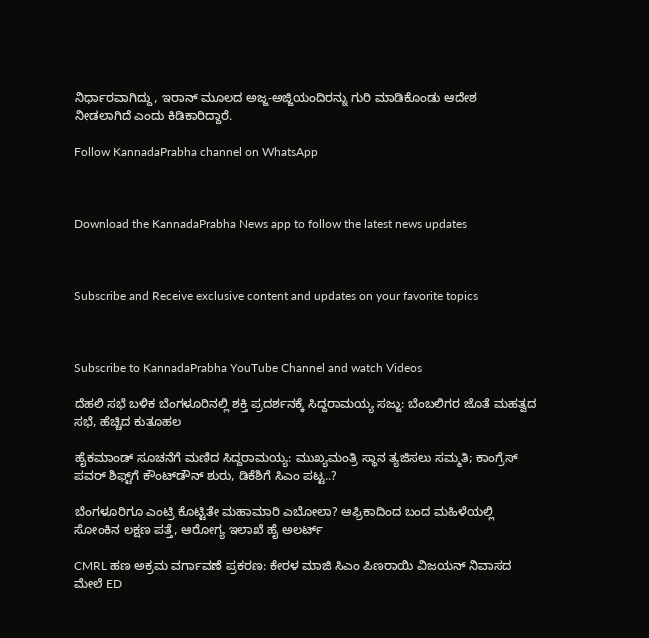ನಿರ್ಧಾರವಾಗಿದ್ದು, ಇರಾನ್ ಮೂಲದ ಅಜ್ಜ-ಅಜ್ಜಿಯಂದಿರನ್ನು ಗುರಿ ಮಾಡಿಕೊಂಡು ಆದೇಶ  ನೀಡಲಾಗಿದೆ ಎಂದು ಕಿಡಿಕಾರಿದ್ದಾರೆ.

Follow KannadaPrabha channel on WhatsApp



Download the KannadaPrabha News app to follow the latest news updates



Subscribe and Receive exclusive content and updates on your favorite topics



Subscribe to KannadaPrabha YouTube Channel and watch Videos

ದೆಹಲಿ ಸಭೆ ಬಳಿಕ ಬೆಂಗಳೂರಿನಲ್ಲಿ ಶಕ್ತಿ ಪ್ರದರ್ಶನಕ್ಕೆ ಸಿದ್ದರಾಮಯ್ಯ ಸಜ್ಜು: ಬೆಂಬಲಿಗರ ಜೊತೆ ಮಹತ್ವದ ಸಭೆ, ಹೆಚ್ಚಿದ ಕುತೂಹಲ

ಹೈಕಮಾಂಡ್ ಸೂಚನೆಗೆ ಮಣಿದ ಸಿದ್ದರಾಮಯ್ಯ: ಮುಖ್ಯಮಂತ್ರಿ ಸ್ಥಾನ ತ್ಯಜಿಸಲು ಸಮ್ಮತಿ; ಕಾಂಗ್ರೆಸ್ ಪವರ್ ಶಿಫ್ಟ್‌ಗೆ ಕೌಂಟ್‌ಡೌನ್ ಶುರು, ಡಿಕೆಶಿಗೆ ಸಿಎಂ ಪಟ್ಟ..?

ಬೆಂಗಳೂರಿಗೂ ಎಂಟ್ರಿ ಕೊಟ್ಟಿತೇ ಮಹಾಮಾರಿ ಎಬೋಲಾ? ಆಫ್ರಿಕಾದಿಂದ ಬಂದ ಮಹಿಳೆಯಲ್ಲಿ ಸೋಂಕಿನ ಲಕ್ಷಣ ಪತ್ತೆ, ಆರೋಗ್ಯ ಇಲಾಖೆ ಹೈ ಅಲರ್ಟ್

CMRL ಹಣ ಅಕ್ರಮ ವರ್ಗಾವಣೆ ಪ್ರಕರಣ: ಕೇರಳ ಮಾಜಿ ಸಿಎಂ ಪಿಣರಾಯಿ ವಿಜಯನ್ ನಿವಾಸದ ಮೇಲೆ ED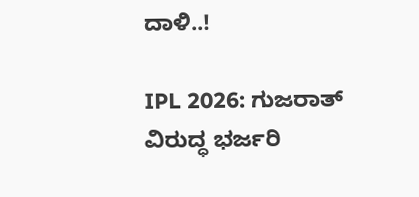ದಾಳಿ..!

IPL 2026: ಗುಜರಾತ್ ವಿರುದ್ಧ ಭರ್ಜರಿ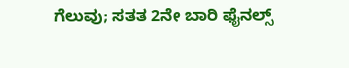ಗೆಲುವು; ಸತತ 2ನೇ ಬಾರಿ ಫೈನಲ್ಸ್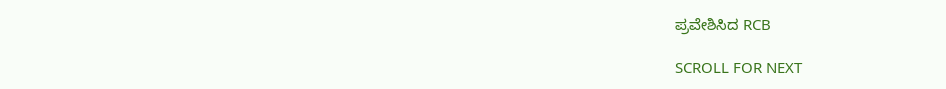ಪ್ರವೇಶಿಸಿದ RCB

SCROLL FOR NEXT